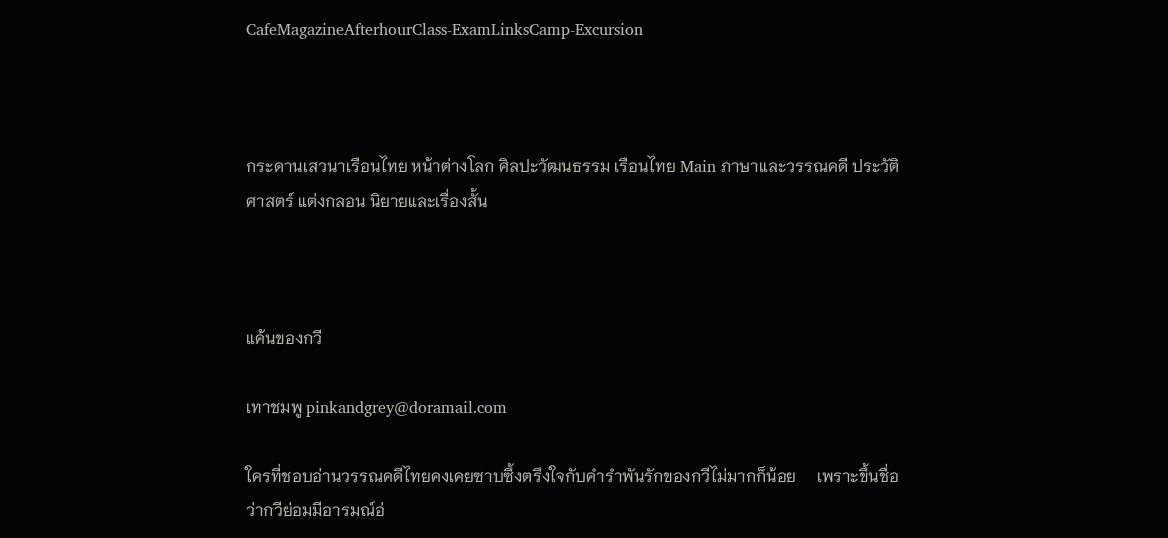CafeMagazineAfterhourClass-ExamLinksCamp-Excursion



กระดานเสวนาเรือนไทย หน้าต่างโลก ศิลปะวัฒนธรรม เรือนไทย Main ภาษาและวรรณคดี ประวัติศาสตร์ แต่งกลอน นิยายและเรื่องสั้น



แค้นของกวี

เทาชมพู pinkandgrey@doramail.com

ใครที่ชอบอ่านวรรณคดีไทยคงเคยซาบซึ้งตรึงใจกับคำรำพันรักของกวีไม่มากก็น้อย     เพราะขึ้นชื่อว่ากวีย่อมมีอารมณ์อ่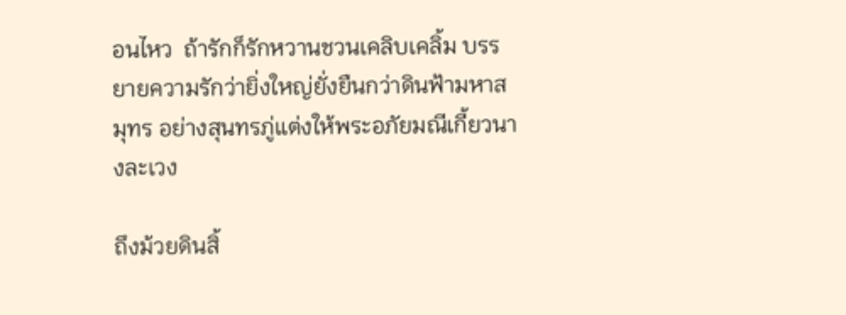อนไหว  ถ้ารักก็รักหวานชวนเคลิบเคลิ้ม บรรยายความรักว่ายิ่งใหญ่ยั่งยืนกว่าดินฟ้ามหาสมุทร อย่างสุนทรภู่แต่งให้พระอภัยมณีเกี้ยวนางละเวง

ถึงม้วยดินสิ้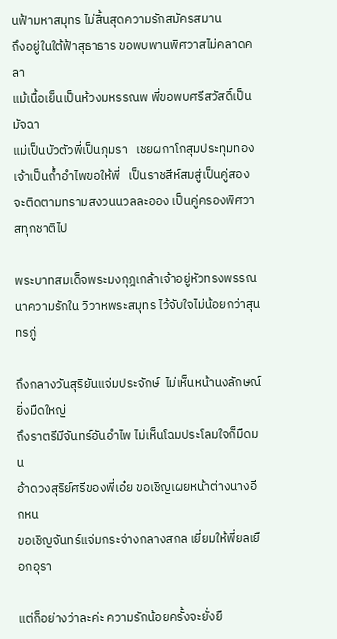นฟ้ามหาสมุทร ไม่สิ้นสุดความรักสมัครสมาน
ถึงอยู่ในใต้ฟ้าสุธาธาร ขอพบพานพิศวาสไม่คลาดคลา
แม้เนื้อเย็นเป็นห้วงมหรรณพ พี่ขอพบศรีสวัสดิ์เป็นมัจฉา
แม่เป็นบัวตัวพี่เป็นภุมรา   เชยผกาโกสุมประทุมทอง
เจ้าเป็นถ้ำอำไพขอให้พี่   เป็นราชสีห์สมสู่เป็นคู่สอง
จะติดตามทรามสงวนนวลละออง เป็นคู่ครองพิศวาสทุกชาติไป

พระบาทสมเด็จพระมงกุฎเกล้าเจ้าอยู่หัวทรงพรรณนาความรักใน วิวาหพระสมุทร ไว้จับใจไม่น้อยกว่าสุนทรภู่

ถึงกลางวันสุริยันแจ่มประจักษ์  ไม่เห็นหน้านงลักษณ์ยิ่งมืดใหญ่
ถึงราตรีมีจันทร์อันอำไพ ไม่เห็นโฉมประโลมใจก็มืดมน
อ้าดวงสุริย์ศรีของพี่เอ๋ย ขอเชิญเผยหน้าต่างนางอีกหน
ขอเชิญจันทร์แจ่มกระจ่างกลางสกล เยี่ยมให้พี่ยลเยือกอุรา

แต่ก็อย่างว่าละค่ะ ความรักน้อยครั้งจะยั่งยื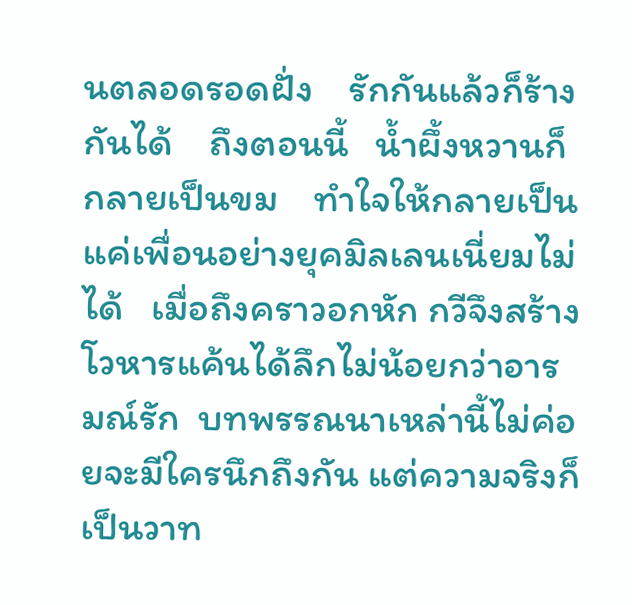นตลอดรอดฝั่ง    รักกันแล้วก็ร้างกันได้    ถึงตอนนี้   น้ำผึ้งหวานก็กลายเป็นขม    ทำใจให้กลายเป็นแค่เพื่อนอย่างยุคมิลเลนเนี่ยมไม่ได้   เมื่อถึงคราวอกหัก กวีจึงสร้างโวหารแค้นได้ลึกไม่น้อยกว่าอารมณ์รัก  บทพรรณนาเหล่านี้ไม่ค่อยจะมีใครนึกถึงกัน แต่ความจริงก็เป็นวาท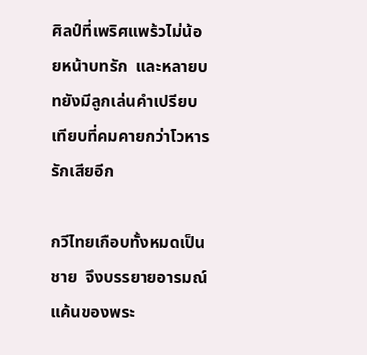ศิลป์ที่เพริศแพร้วไม่น้อยหน้าบทรัก  และหลายบทยังมีลูกเล่นคำเปรียบเทียบที่คมคายกว่าโวหารรักเสียอีก

กวีไทยเกือบทั้งหมดเป็นชาย  จึงบรรยายอารมณ์แค้นของพระ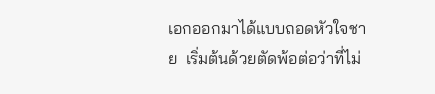เอกออกมาได้แบบถอดหัวใจชาย  เริ่มต้นด้วยตัดพ้อต่อว่าที่ไม่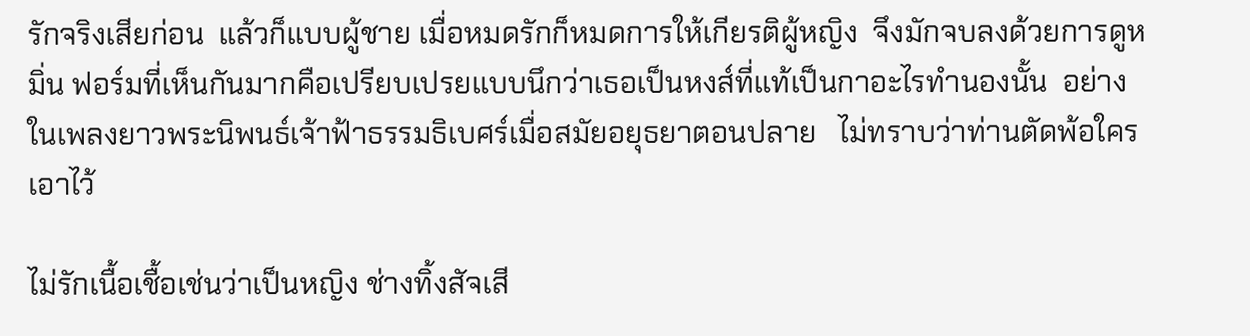รักจริงเสียก่อน  แล้วก็แบบผู้ชาย เมื่อหมดรักก็หมดการให้เกียรติผู้หญิง  จึงมักจบลงด้วยการดูหมิ่น ฟอร์มที่เห็นกันมากคือเปรียบเปรยแบบนึกว่าเธอเป็นหงส์ที่แท้เป็นกาอะไรทำนองนั้น  อย่างในเพลงยาวพระนิพนธ์เจ้าฟ้าธรรมธิเบศร์เมื่อสมัยอยุธยาตอนปลาย   ไม่ทราบว่าท่านตัดพ้อใครเอาไว้

ไม่รักเนื้อเชื้อเช่นว่าเป็นหญิง ช่างทิ้งสัจเสี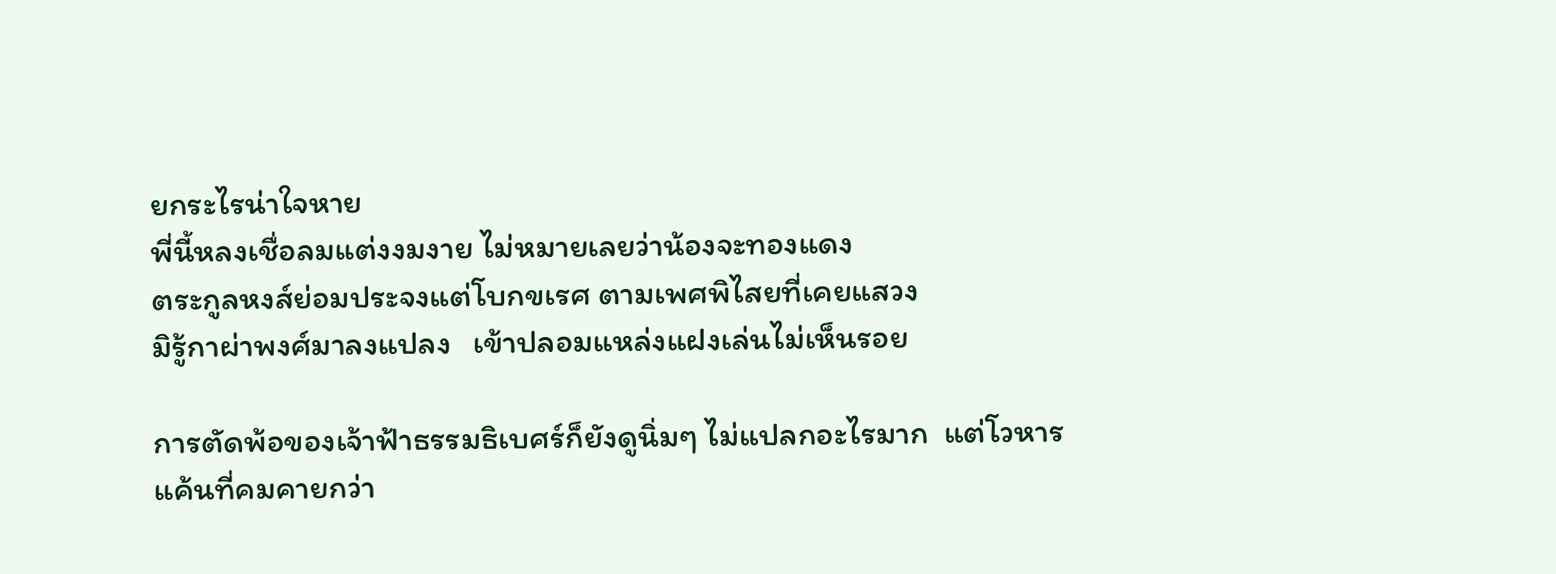ยกระไรน่าใจหาย
พี่นี้หลงเชื่อลมแต่งงมงาย ไม่หมายเลยว่าน้องจะทองแดง
ตระกูลหงส์ย่อมประจงแต่โบกขเรศ ตามเพศพิไสยที่เคยแสวง
มิรู้กาผ่าพงศ์มาลงแปลง   เข้าปลอมแหล่งแฝงเล่นไม่เห็นรอย

การตัดพ้อของเจ้าฟ้าธรรมธิเบศร์ก็ยังดูนิ่มๆ ไม่แปลกอะไรมาก  แต่โวหารแค้นที่คมคายกว่า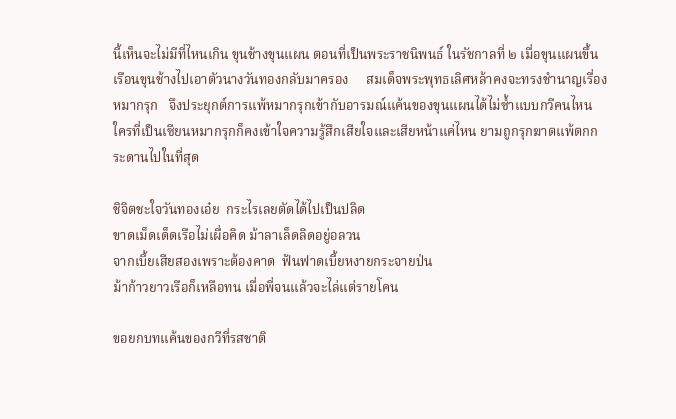นี้เห็นจะไม่มีที่ไหนเกิน ขุนช้างขุนแผน ตอนที่เป็นพระราชนิพนธ์ ในรัชกาลที่ ๒ เมื่อขุนแผนขึ้นเรือนขุนช้างไปเอาตัวนางวันทองกลับมาครอง     สมเด็จพระพุทธเลิศหล้าคงจะทรงชำนาญเรื่องหมากรุก   จึงประยุกต์การแพ้หมากรุกเข้ากับอารมณ์แค้นของขุนแผนได้ไม่ซ้ำแบบกวีคนไหน  ใครที่เป็นเซียนหมากรุกก็คงเข้าใจความรู้สึกเสียใจและเสียหน้าแค่ไหน ยามถูกรุกฆาตแพ้ตกกระดานไปในที่สุด

ชิจิตชะใจวันทองเอ๋ย  กระไรเลยตัดได้ไปเป็นปลิด
ขาดเม็ดเด็ดเรือไม่เผื่อคิด ม้าลาเล็ดลิดอยู่อลวน
จากเบี้ยเสียสองเพราะต้องคาด  ฟันฟาดเบี้ยหงายกระจายป่น
ม้าก้าวยาวเรือก็เหลือทน เมื่อพี่จนแล้วจะไล่แต่รายโคน

ขอยกบทแค้นของกวีที่รสชาติ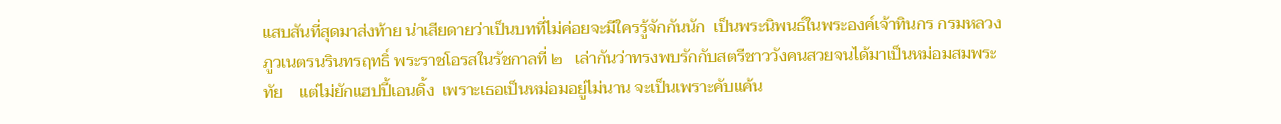แสบสันที่สุดมาส่งท้าย น่าเสียดายว่าเป็นบทที่ไม่ค่อยจะมีใครรู้จักกันนัก  เป็นพระนิพนธ์ในพระองค์เจ้าทินกร กรมหลวงภูวเนตรนรินทรฤทธิ์ พระราชโอรสในรัชกาลที่ ๒   เล่ากันว่าทรงพบรักกับสตรีชาววังคนสวยจนได้มาเป็นหม่อมสมพระทัย    แต่ไม่ยักแฮปปี้เอนดิ้ง  เพราะเธอเป็นหม่อมอยู่ไม่นาน จะเป็นเพราะคับแค้น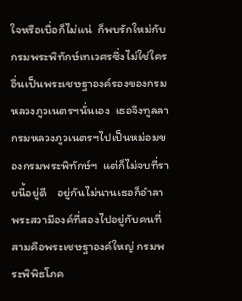ใจหรือเบื่อก็ไม่แน่  ก็พบรักใหม่กับกรมพระพิทักษ์เทเวศรซึ่งไม่ใช่ใครอื่นเป็นพระเชษฐาองค์รองของกรมหลวงภูวเนตรฯนั่นเอง  เธอจึงทูลลากรมหลวงภูวเนตรฯไปเป็นหม่อมของกรมพระพิทักษ์ฯ  แต่ก็ไม่จบที่รายนี้อยู่ดี    อยู่กันไม่นานเธอก็อำลาพระสวามีองค์ที่สองไปอยู่กับคนที่สามคือพระเชษฐาองค์ใหญ่ กรมพระพิพิธโภค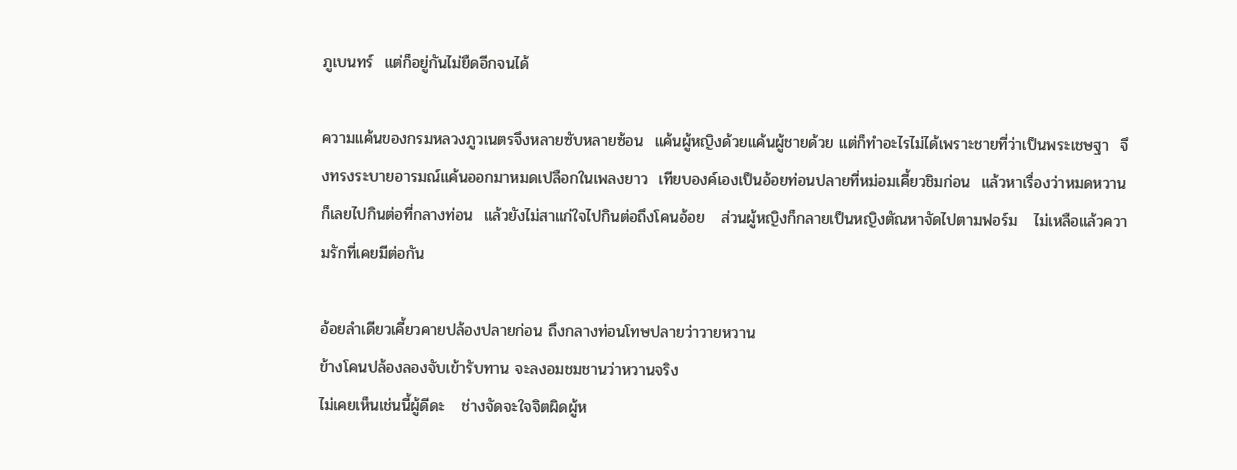ภูเบนทร์  แต่ก็อยู่กันไม่ยืดอีกจนได้

ความแค้นของกรมหลวงภูวเนตรจึงหลายซับหลายซ้อน  แค้นผู้หญิงด้วยแค้นผู้ชายด้วย แต่ก็ทำอะไรไม่ได้เพราะชายที่ว่าเป็นพระเชษฐา  จึงทรงระบายอารมณ์แค้นออกมาหมดเปลือกในเพลงยาว  เทียบองค์เองเป็นอ้อยท่อนปลายที่หม่อมเคี้ยวชิมก่อน  แล้วหาเรื่องว่าหมดหวานก็เลยไปกินต่อที่กลางท่อน  แล้วยังไม่สาแก่ใจไปกินต่อถึงโคนอ้อย   ส่วนผู้หญิงก็กลายเป็นหญิงตัณหาจัดไปตามฟอร์ม   ไม่เหลือแล้วความรักที่เคยมีต่อกัน

อ้อยลำเดียวเคี้ยวคายปล้องปลายก่อน ถึงกลางท่อนโทษปลายว่าวายหวาน
ข้างโคนปล้องลองจับเข้ารับทาน จะลงอมชมชานว่าหวานจริง
ไม่เคยเห็นเช่นนี้ผู้ดีดะ   ช่างจัดจะใจจิตผิดผู้ห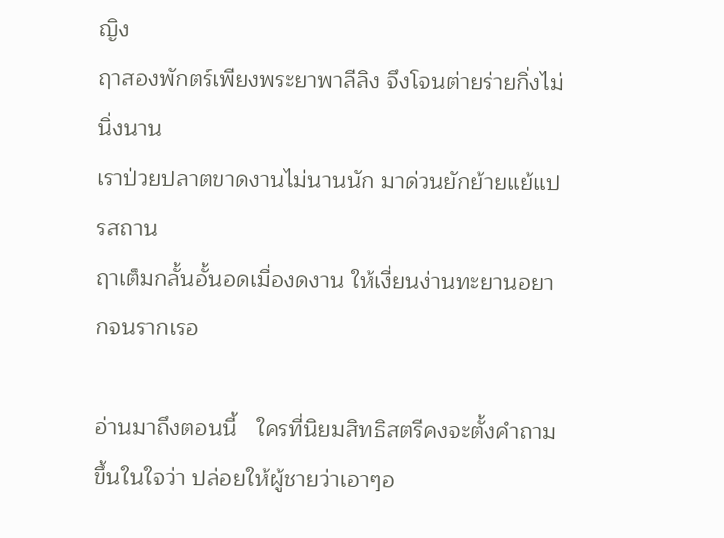ญิง
ฤาสองพักตร์เพียงพระยาพาลีลิง จึงโจนต่ายร่ายกิ่งไม่นิ่งนาน
เราป่วยปลาตขาดงานไม่นานนัก มาด่วนยักย้ายแย้แปรสถาน
ฤาเต็มกลั้นอั้นอดเมื่องดงาน ให้เงี่ยนง่านทะยานอยากจนรากเรอ

อ่านมาถึงตอนนี้   ใครที่นิยมสิทธิสตรีคงจะตั้งคำถามขึ้นในใจว่า ปล่อยให้ผู้ชายว่าเอาๆอ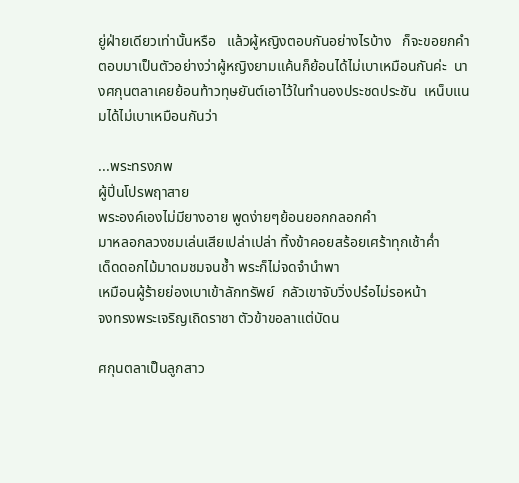ยู่ฝ่ายเดียวเท่านั้นหรือ   แล้วผู้หญิงตอบกันอย่างไรบ้าง   ก็จะขอยกคำตอบมาเป็นตัวอย่างว่าผู้หญิงยามแค้นก็ย้อนได้ไม่เบาเหมือนกันค่ะ  นางศกุนตลาเคยย้อนท้าวทุษยันต์เอาไว้ในทำนองประชดประชัน  เหน็บแนมได้ไม่เบาเหมือนกันว่า

...พระทรงภพ
ผู้ปิ่นโปรพฤาสาย
พระองค์เองไม่มียางอาย พูดง่ายๆย้อนยอกกลอกคำ
มาหลอกลวงชมเล่นเสียเปล่าเปล่า ทิ้งข้าคอยสร้อยเศร้าทุกเช้าค่ำ
เด็ดดอกไม้มาดมชมจนช้ำ พระก็ไม่จดจำนำพา
เหมือนผู้ร้ายย่องเบาเข้าลักทรัพย์  กลัวเขาจับวิ่งปร๋อไม่รอหน้า
จงทรงพระเจริญเถิดราชา ตัวข้าขอลาแต่บัดน

ศกุนตลาเป็นลูกสาว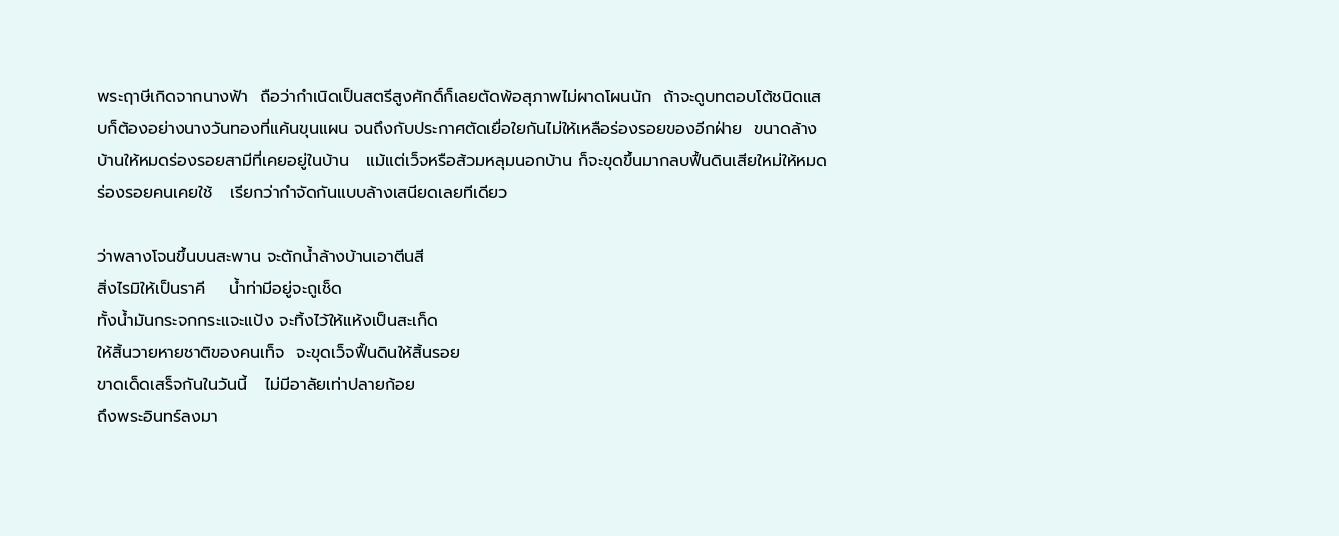พระฤาษีเกิดจากนางฟ้า  ถือว่ากำเนิดเป็นสตรีสูงศักดิ์ก็เลยตัดพ้อสุภาพไม่ผาดโผนนัก  ถ้าจะดูบทตอบโต้ชนิดแสบก็ต้องอย่างนางวันทองที่แค้นขุนแผน จนถึงกับประกาศตัดเยื่อใยกันไม่ให้เหลือร่องรอยของอีกฝ่าย  ขนาดล้างบ้านให้หมดร่องรอยสามีที่เคยอยู่ในบ้าน   แม้แต่เว็จหรือส้วมหลุมนอกบ้าน ก็จะขุดขึ้นมากลบฟื้นดินเสียใหม่ให้หมดร่องรอยคนเคยใช้   เรียกว่ากำจัดกันแบบล้างเสนียดเลยทีเดียว

ว่าพลางโจนขึ้นบนสะพาน จะตักน้ำล้างบ้านเอาตีนสี
สิ่งไรมิให้เป็นราคี    น้ำท่ามีอยู่จะถูเช็ด
ทั้งน้ำมันกระจกกระแจะแป้ง จะทิ้งไว้ให้แห้งเป็นสะเก็ด
ให้สิ้นวายหายชาติของคนเท็จ  จะขุดเว็จฟื้นดินให้สิ้นรอย
ขาดเด็ดเสร็จกันในวันนี้   ไม่มีอาลัยเท่าปลายก้อย
ถึงพระอินทร์ลงมา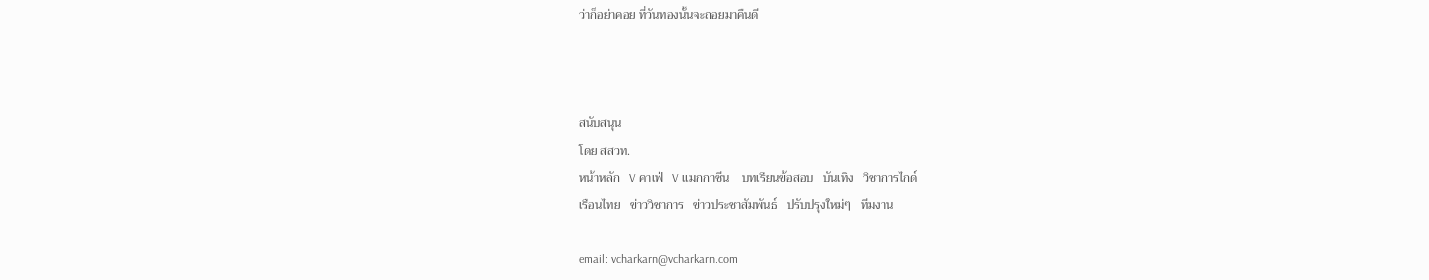ว่าก็อย่าคอย ที่วันทองนั้นจะถอยมาคืนดี



สนับสนุน
โดย สสวท.
หน้าหลัก   V คาเฟ่   V แมกกาซีน    บทเรียนข้อสอบ   บันเทิง   วิชาการไกด์
เรือนไทย   ข่าววิชาการ   ข่าวประชาสัมพันธ์   ปรับปรุงใหม่ๆ   ทีมงาน

email: vcharkarn@vcharkarn.com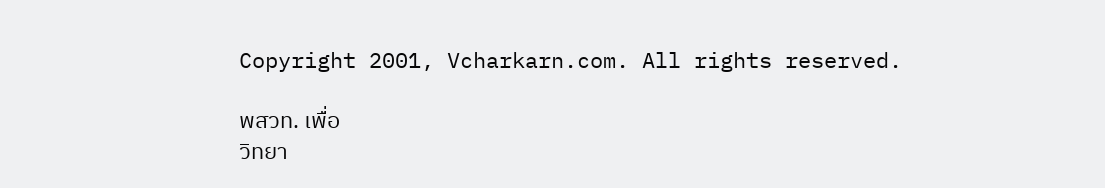Copyright 2001, Vcharkarn.com. All rights reserved.

พสวท. เพื่อ
วิทยา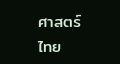ศาสตร์ไทย